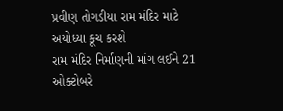પ્રવીણ તોગડીયા રામ મંદિર માટે અયોધ્યા કૂચ કરશે
રામ મંદિર નિર્માણની માંગ લઈને 21 ઓક્ટોબરે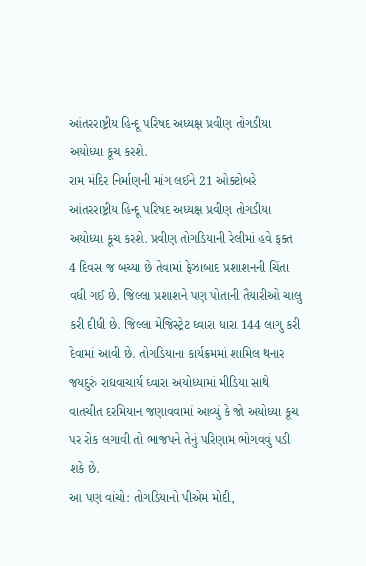આંતરરાષ્ટ્રીય હિન્દૂ પરિષદ અધ્યક્ષ પ્રવીણ તોગડીયા અયોધ્યા કૂચ કરશે.
રામ મંદિર નિર્માણની માંગ લઈને 21 ઓક્ટોબરે આંતરરાષ્ટ્રીય હિન્દૂ પરિષદ અધ્યક્ષ પ્રવીણ તોગડીયા અયોધ્યા કૂચ કરશે. પ્રવીણ તોગડિયાની રેલીમાં હવે ફક્ત 4 દિવસ જ બચ્યા છે તેવામાં ફેઝાબાદ પ્રશાશનની ચિંતા વધી ગઈ છે. જિલ્લા પ્રશાશને પણ પોતાની તૈયારીઓ ચાલુ કરી દીધી છે. જિલ્લા મેજિસ્ટ્રેટ ઘ્વારા ધારા 144 લાગુ કરી દેવામાં આવી છે. તોગડિયાના કાર્યક્રમમાં શામિલ થનાર જયદુરું રાઘવાચાર્ય ઘ્વારા અયોધ્યામાં મીડિયા સાથે વાતચીત દરમિયાન જણાવવામાં આવ્યું કે જો અયોધ્યા કૂચ પર રોક લગાવી તો ભાજપને તેનું પરિણામ ભોગવવું પડી શકે છે.
આ પણ વાંચો: તોગડિયાનો પીએમ મોદી,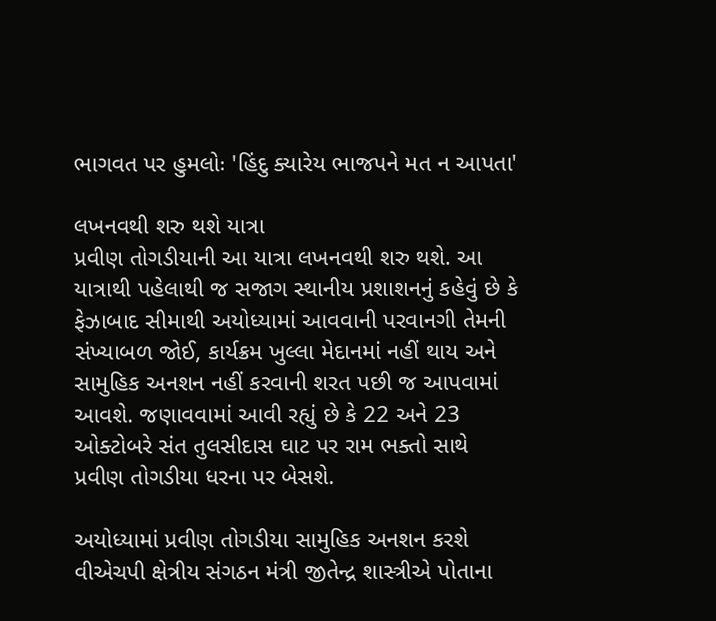ભાગવત પર હુમલોઃ 'હિંદુ ક્યારેય ભાજપને મત ન આપતા'

લખનવથી શરુ થશે યાત્રા
પ્રવીણ તોગડીયાની આ યાત્રા લખનવથી શરુ થશે. આ યાત્રાથી પહેલાથી જ સજાગ સ્થાનીય પ્રશાશનનું કહેવું છે કે ફેઝાબાદ સીમાથી અયોધ્યામાં આવવાની પરવાનગી તેમની સંખ્યાબળ જોઈ, કાર્યક્રમ ખુલ્લા મેદાનમાં નહીં થાય અને સામુહિક અનશન નહીં કરવાની શરત પછી જ આપવામાં આવશે. જણાવવામાં આવી રહ્યું છે કે 22 અને 23 ઓક્ટોબરે સંત તુલસીદાસ ઘાટ પર રામ ભક્તો સાથે પ્રવીણ તોગડીયા ધરના પર બેસશે.

અયોધ્યામાં પ્રવીણ તોગડીયા સામુહિક અનશન કરશે
વીએચપી ક્ષેત્રીય સંગઠન મંત્રી જીતેન્દ્ર શાસ્ત્રીએ પોતાના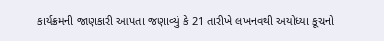કાર્યક્રમની જાણકારી આપતા જણાવ્યું કે 21 તારીખે લખનવથી અયોધ્યા કૂચનો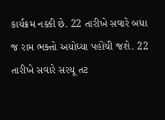કાર્યક્રમ નક્કી છે. 22 તારીખે સવારે બધા જ રામ ભક્તો અયોધ્યા પહોંચી જશે. 22 તારીખે સવારે સરયૂ તટ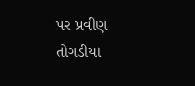પર પ્રવીણ તોગડીયા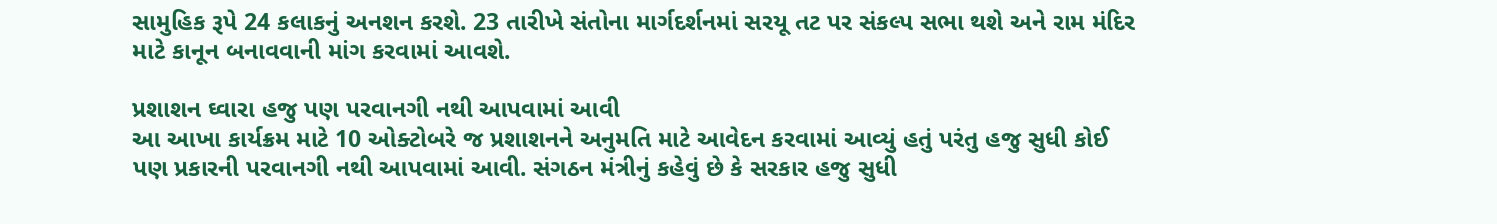સામુહિક રૂપે 24 કલાકનું અનશન કરશે. 23 તારીખે સંતોના માર્ગદર્શનમાં સરયૂ તટ પર સંકલ્પ સભા થશે અને રામ મંદિર માટે કાનૂન બનાવવાની માંગ કરવામાં આવશે.

પ્રશાશન ઘ્વારા હજુ પણ પરવાનગી નથી આપવામાં આવી
આ આખા કાર્યક્રમ માટે 10 ઓક્ટોબરે જ પ્રશાશનને અનુમતિ માટે આવેદન કરવામાં આવ્યું હતું પરંતુ હજુ સુધી કોઈ પણ પ્રકારની પરવાનગી નથી આપવામાં આવી. સંગઠન મંત્રીનું કહેવું છે કે સરકાર હજુ સુધી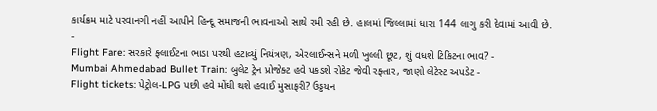કાર્યક્રમ માટે પરવાનગી નહીં આપીને હિન્દૂ સમાજની ભાવનાઓ સાથે રમી રહી છે. હાલમાં જિલ્લામાં ધારા 144 લાગુ કરી દેવામાં આવી છે.
-
Flight Fare: સરકારે ફ્લાઈટના ભાડા પરથી હટાવ્યું નિયંત્રણ, એરલાઈન્સને મળી ખુલ્લી છૂટ, શું વધશે ટિકિટના ભાવ? -
Mumbai Ahmedabad Bullet Train: બુલેટ ટ્રેન પ્રોજેક્ટ હવે પકડશે રોકેટ જેવી રફ્તાર, જાણો લેટેસ્ટ અપડેટ -
Flight tickets: પેટ્રોલ-LPG પછી હવે મોંઘી થશે હવાઈ મુસાફરી? ઉડ્ડયન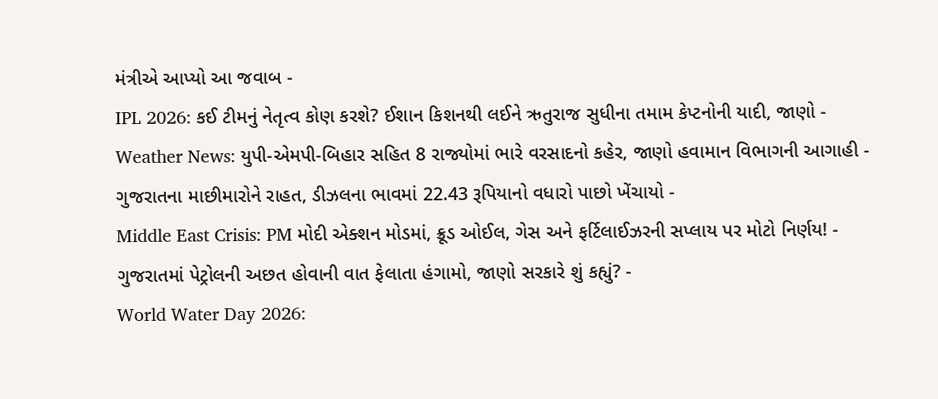મંત્રીએ આપ્યો આ જવાબ -
IPL 2026: કઈ ટીમનું નેતૃત્વ કોણ કરશે? ઈશાન કિશનથી લઈને ઋતુરાજ સુધીના તમામ કેપ્ટનોની યાદી, જાણો -
Weather News: યુપી-એમપી-બિહાર સહિત 8 રાજ્યોમાં ભારે વરસાદનો કહેર, જાણો હવામાન વિભાગની આગાહી -
ગુજરાતના માછીમારોને રાહત, ડીઝલના ભાવમાં 22.43 રૂપિયાનો વધારો પાછો ખેંચાયો -
Middle East Crisis: PM મોદી એક્શન મોડમાં, ક્રૂડ ઓઈલ, ગેસ અને ફર્ટિલાઈઝરની સપ્લાય પર મોટો નિર્ણય! -
ગુજરાતમાં પેટ્રોલની અછત હોવાની વાત ફેલાતા હંગામો, જાણો સરકારે શું કહ્યું? -
World Water Day 2026: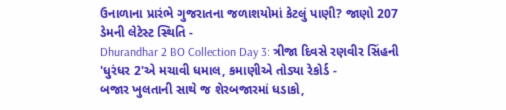ઉનાળાના પ્રારંભે ગુજરાતના જળાશયોમાં કેટલું પાણી? જાણો 207 ડેમની લેટેસ્ટ સ્થિતિ -
Dhurandhar 2 BO Collection Day 3: ત્રીજા દિવસે રણવીર સિંહની 'ધુરંધર 2'એ મચાવી ધમાલ, કમાણીએ તોડ્યા રેકોર્ડ -
બજાર ખુલતાની સાથે જ શેરબજારમાં ધડાકો,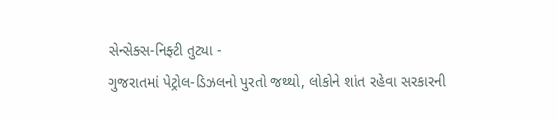સેન્સેક્સ-નિફ્ટી તુટ્યા -
ગુજરાતમાં પેટ્રોલ-ડિઝલનો પુરતો જથ્થો, લોકોને શાંત રહેવા સરકારની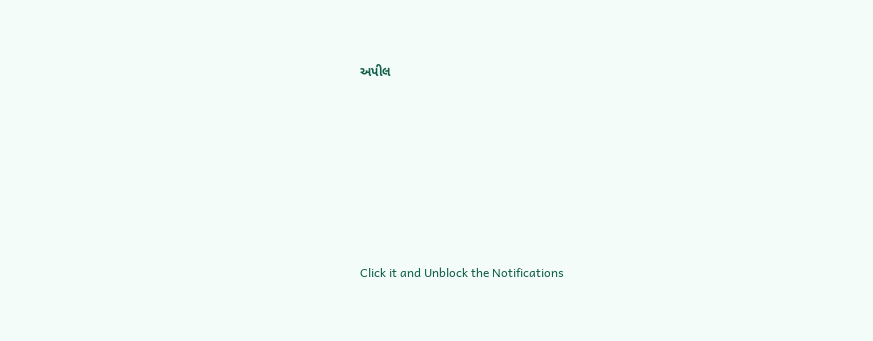અપીલ








Click it and Unblock the Notifications